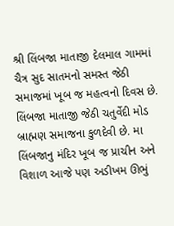શ્રી લિંબજા માતાજી દેલમાલ ગામમાં ચૈત્ર સુદ સાતમનો સમસ્ત જેઠી સમાજમાં ખૂબ જ મહત્વનો દિવસ છે. લિંબજા માતાજી જેઠી ચતુર્વેદી મોડ બ્રાહ્મણ સમાજના કુળદેવી છે. મા લિંબજાનુ મંદિર ખૂબ જ પ્રાચીન અને વિશાળ આજે પણ અડીખમ ઊભું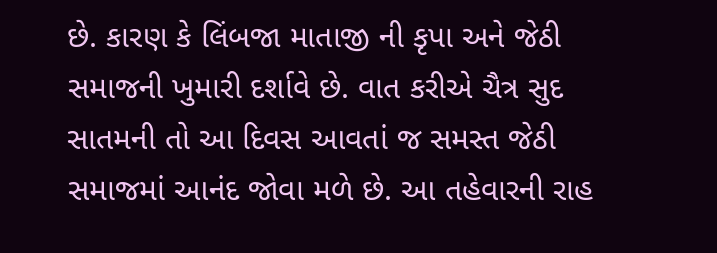છે. કારણ કે લિંબજા માતાજી ની કૃપા અને જેઠી સમાજની ખુમારી દર્શાવે છે. વાત કરીએ ચૈત્ર સુદ સાતમની તો આ દિવસ આવતાં જ સમસ્ત જેઠી સમાજમાં આનંદ જોવા મળે છે. આ તહેવારની રાહ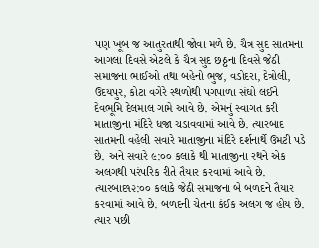પણ ખૂબ જ આતુરતાથી જોવા મળે છે. ચૈત્ર સુદ સાતમના આગલા દિવસે એટલે કે ચૈત્ર સુદ છઠ્ઠના દિવસે જેઠી સમાજના ભાઈઓ તથા બહેનો ભુજ, વડોદરા, દેત્રોલી, ઉદયપુર, કોટા વગેરે સ્થળોથી પગપાળા સંઘો લઈને દેવભૂમિ દેલમાલ ગામે આવે છે. એમનું સ્વાગત કરી માતાજીના મંદિરે ધજા ચડાવવામાં આવે છે. ત્યારબાદ સાતમની વહેલી સવારે માતાજીના મંદિરે દર્શનાર્થે ઉમટી પડે છે. અને સવારે ૯:૦૦ કલાકે થી માતાજીના રથને એક અલગથી પરંપરિક રીતે તૈયાર કરવામાં આવે છે. ત્યારબાદ૧૨:૦૦ કલાકે જેઠી સમાજના બે બળદને તૈયાર કરવામાં આવે છે. બળદની ચેતના કંઈક અલગ જ હોય છે. ત્યાર પછી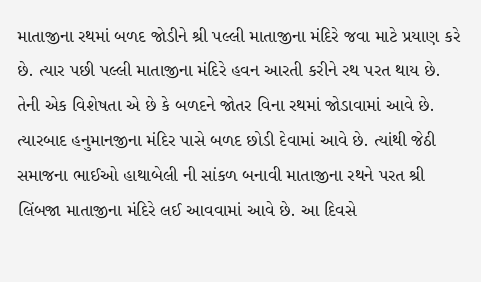માતાજીના રથમાં બળદ જોડીને શ્રી પલ્લી માતાજીના મંદિરે જવા માટે પ્રયાણ કરે છે. ત્યાર પછી પલ્લી માતાજીના મંદિરે હવન આરતી કરીને રથ પરત થાય છે.
તેની એક વિશેષતા એ છે કે બળદને જોતર વિના રથમાં જોડાવામાં આવે છે. ત્યારબાદ હનુમાનજીના મંદિર પાસે બળદ છોડી દેવામાં આવે છે. ત્યાંથી જેઠી સમાજના ભાઈઓ હાથાબેલી ની સાંકળ બનાવી માતાજીના રથને પરત શ્રી લિંબજા માતાજીના મંદિરે લઈ આવવામાં આવે છે. આ દિવસે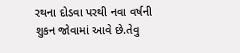રથના દોડવા પરથી નવા વર્ષની શુકન જોવામાં આવે છે.તેવુ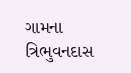ગામના ત્રિભુવનદાસ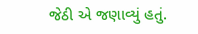જેઠી એ જણાવ્યું હતું.